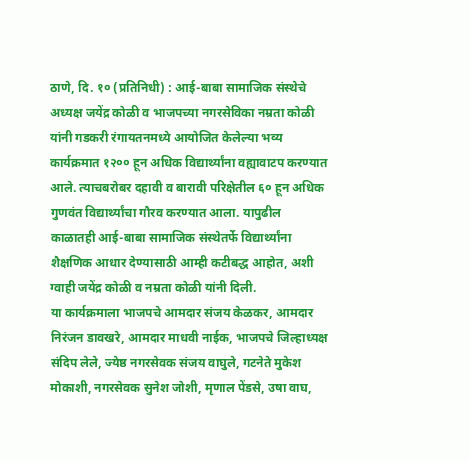ठाणे, दि. १० (प्रतिनिधी) : आई-बाबा सामाजिक संस्थेचे अध्यक्ष जयेंद्र कोळी व भाजपच्या नगरसेविका नम्रता कोळी यांनी गडकरी रंगायतनमध्ये आयोजित केलेल्या भव्य कार्यक्रमात १२०० हून अधिक विद्यार्थ्यांना वह्यावाटप करण्यात आले. त्याचबरोबर दहावी व बारावी परिक्षेतील ६० हून अधिक गुणवंत विद्यार्थ्यांचा गौरव करण्यात आला. यापुढील काळातही आई-बाबा सामाजिक संस्थेतर्फे विद्यार्थ्यांना शैक्षणिक आधार देण्यासाठी आम्ही कटीबद्ध आहोत, अशी ग्वाही जयेंद्र कोळी व नम्रता कोळी यांनी दिली.
या कार्यक्रमाला भाजपचे आमदार संजय केळकर, आमदार निरंजन डावखरे, आमदार माधवी नाईक, भाजपचे जिल्हाध्यक्ष संदिप लेले, ज्येष्ठ नगरसेवक संजय वाघुले, गटनेते मुकेश मोकाशी, नगरसेवक सुनेश जोशी, मृणाल पेंडसे, उषा वाघ,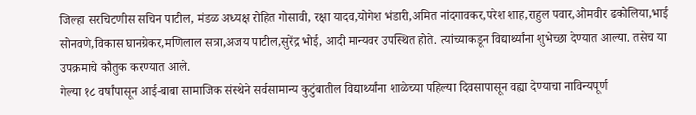जिल्हा सरचिटणीस सचिन पाटील, मंडळ अध्यक्ष रोहित गोसावी, रक्षा यादव,योगेश भंडारी,अमित नांदगावकर,परेश शाह,राहुल पवार,ओमवीर ढकोलिया,भाई सोनवणे,विकास घानग्रेकर,मणिलाल सत्रा,अजय पाटील,सुरेंद्र भोई, आदी मान्यवर उपस्थित होते. त्यांच्याकडून विद्यार्थ्यांना शुभेच्छा देण्यात आल्या. तसेच या उपक्रमाचे कौतुक करण्यात आले.
गेल्या १८ वर्षांपासून आई-बाबा सामाजिक संस्थेने सर्वसामान्य कुटुंबातील विद्यार्थ्यांना शाळेच्या पहिल्या दिवसापासून वह्या देण्याचा नाविन्यपूर्ण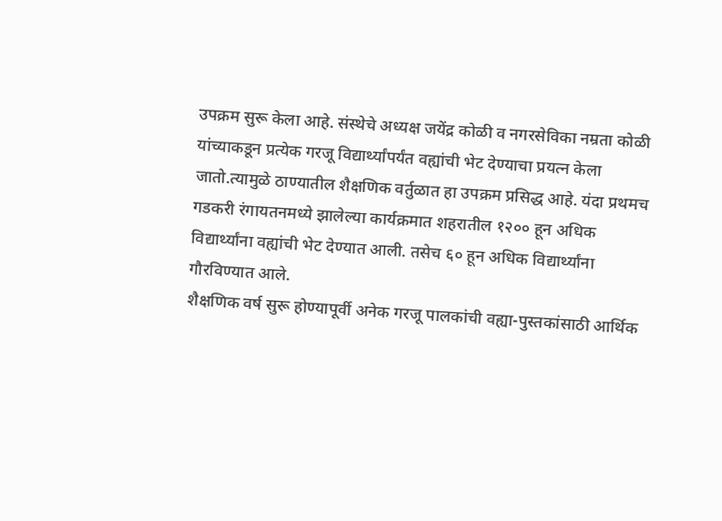उपक्रम सुरू केला आहे. संस्थेचे अध्यक्ष जयेंद्र कोळी व नगरसेविका नम्रता कोळी यांच्याकडून प्रत्येक गरजू विद्यार्थ्यांपर्यंत वह्यांची भेट देण्याचा प्रयत्न केला जातो.त्यामुळे ठाण्यातील शैक्षणिक वर्तुळात हा उपक्रम प्रसिद्ध आहे. यंदा प्रथमच गडकरी रंगायतनमध्ये झालेल्या कार्यक्रमात शहरातील १२०० हून अधिक विद्यार्थ्यांना वह्यांची भेट देण्यात आली. तसेच ६० हून अधिक विद्यार्थ्यांना गौरविण्यात आले.
शैक्षणिक वर्ष सुरू होण्यापूर्वी अनेक गरजू पालकांची वह्या-पुस्तकांसाठी आर्थिक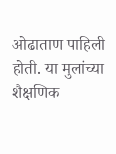ओढाताण पाहिली होती. या मुलांच्या शैक्षणिक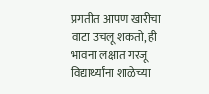प्रगतीत आपण खारीचा वाटा उचलू शकतो, ही भावना लक्षात गरजू विद्यार्थ्यांना शाळेच्या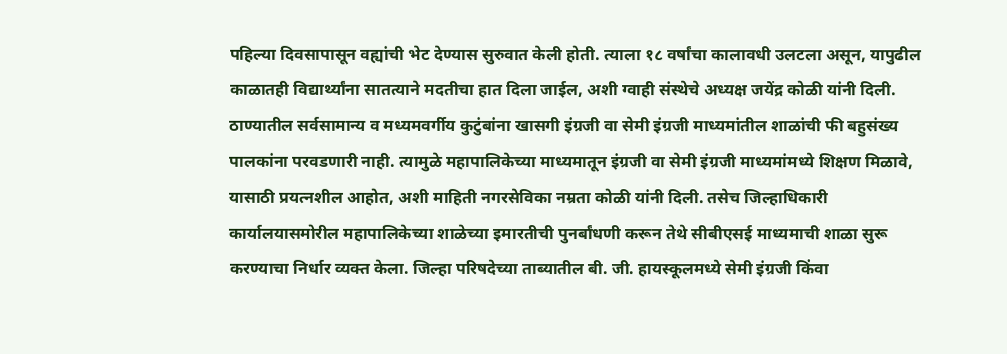पहिल्या दिवसापासून वह्यांची भेट देण्यास सुरुवात केली होती. त्याला १८ वर्षांचा कालावधी उलटला असून, यापुढील काळातही विद्यार्थ्यांना सातत्याने मदतीचा हात दिला जाईल, अशी ग्वाही संस्थेचे अध्यक्ष जयेंद्र कोळी यांनी दिली.
ठाण्यातील सर्वसामान्य व मध्यमवर्गीय कुटुंबांना खासगी इंग्रजी वा सेमी इंग्रजी माध्यमांतील शाळांची फी बहुसंख्य पालकांना परवडणारी नाही. त्यामुळे महापालिकेच्या माध्यमातून इंग्रजी वा सेमी इंग्रजी माध्यमांमध्ये शिक्षण मिळावे, यासाठी प्रयत्नशील आहोत, अशी माहिती नगरसेविका नम्रता कोळी यांनी दिली. तसेच जिल्हाधिकारी कार्यालयासमोरील महापालिकेच्या शाळेच्या इमारतीची पुनर्बांधणी करून तेथे सीबीएसई माध्यमाची शाळा सुरू करण्याचा निर्धार व्यक्त केला. जिल्हा परिषदेच्या ताब्यातील बी. जी. हायस्कूलमध्ये सेमी इंग्रजी किंवा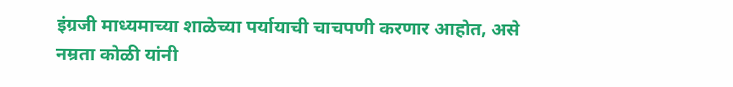इंग्रजी माध्यमाच्या शाळेच्या पर्यायाची चाचपणी करणार आहोत, असे नम्रता कोळी यांनी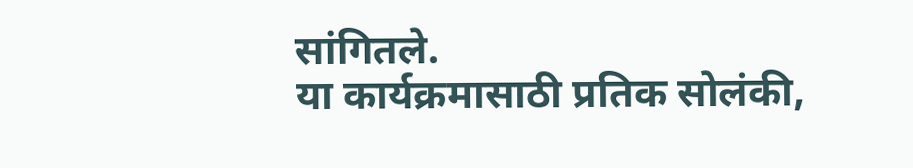सांगितले.
या कार्यक्रमासाठी प्रतिक सोलंकी,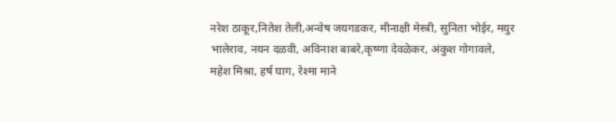नरेश ठाकूर,नितेश तेली,अन्वेष जयगडकर, मीनाक्षी मेस्त्री, सुनिता भोईर, मयुर भालेराव, नयन दळवी, अविनाश बाबरे,कृष्णा देवळेकर, अंकुश गोगावले, महेश मिश्रा, हर्ष घाग, रेश्मा माने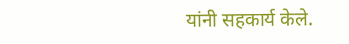यांनी सहकार्य केले.